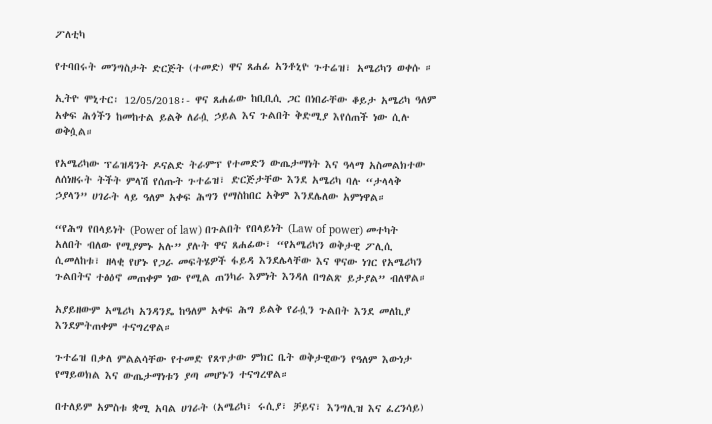ፖለቲካ

የተባበሩት መንግስታት ድርጅት (ተመድ) ዋና ጸሐፊ አንቶኒዮ ጉተሬዝ፣ አሜሪካን ወቀሱ ።

ኢትዮ ሞኒተር፡ 12/05/2018፡- ዋና ጸሐፊው ከቢቢሲ ጋር በነበራቸው ቆይታ አሜሪካ ዓለም አቀፍ ሕጎችን ከመከተል ይልቅ ለራሷ ኃይል እና ጉልበት ቅድሚያ እየሰጠች ነው ሲሉ ወቅሷል።

የአሜሪካው ፕሬዝዳንት ዶናልድ ትራምፕ የተመድን ውጤታማነት እና ዓላማ አስመልክተው ለሰነዘሩት ትችት ምላሽ የሰጡት ጉተሬዝ፣ ድርጅታቸው እንደ አሜሪካ ባሉ “ታላላቅ ኃያላን” ሀገራት ላይ ዓለም አቀፍ ሕግን የማስከበር አቅም እንደሌለው አምነዋል።

“የሕግ የበላይነት (Power of law) በጉልበት የበላይነት (Law of power) መተካት አለበት ብለው የሚያምኑ አሉ” ያሉት ዋና ጸሐፊው፣ “የአሜሪካን ወቅታዊ ፖሊሲ ሲመለከቱ፣ ዘላቂ የሆኑ የጋራ መፍትሄዎች ፋይዳ እንደሌላቸው እና ዋናው ነገር የአሜሪካን ጉልበትና ተፅዕኖ መጠቀም ነው የሚል ጠንካራ እምነት እንዳለ በግልጽ ይታያል” ብለዋል።

አያይዘውም አሜሪካ አንዳንዴ ከዓለም አቀፍ ሕግ ይልቅ የራሷን ጉልበት እንደ መለኪያ እንደምትጠቀም ተናግረዋል።

ጉተሬዝ በቃለ ምልልሳቸው የተመድ የጸጥታው ምክር ቤት ወቅታዊውን የዓለም እውነታ የማይወክል እና ውጤታማነቱን ያጣ መሆኑን ተናግረዋል።

በተለይም አምስቱ ቋሚ አባል ሀገራት (አሜሪካ፣ ሩሲያ፣ ቻይና፣ እንግሊዝ እና ፈረንሳይ)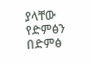ያላቸው የድምፅን በድምፅ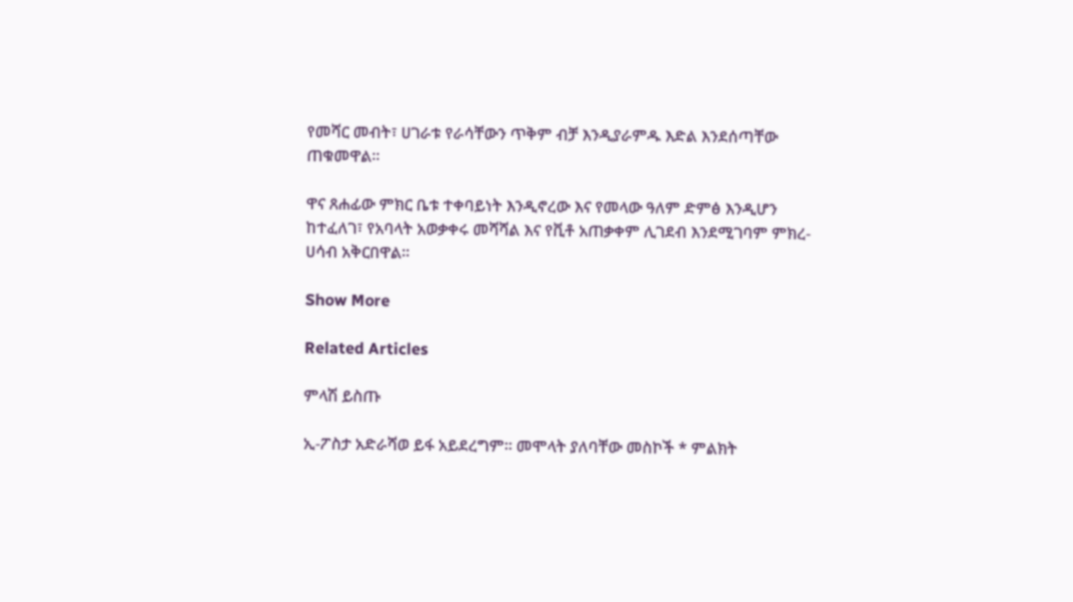የመሻር መብት፣ ሀገራቱ የራሳቸውን ጥቅም ብቻ እንዲያራምዱ እድል እንደሰጣቸው ጠቁመዋል።

ዋና ጸሐፊው ምክር ቤቱ ተቀባይነት እንዲኖረው እና የመላው ዓለም ድምፅ እንዲሆን ከተፈለገ፣ የአባላት አወቃቀሩ መሻሻል እና የቪቶ አጠቃቀም ሊገደብ እንደሚገባም ምክረ-ሀሳብ አቅርበዋል።

Show More

Related Articles

ምላሽ ይስጡ

ኢ-ፖስታ አድራሻወ ይፋ አይደረግም። መሞላት ያለባቸው መስኮች * ምልክት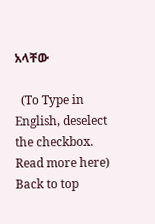አላቸው

  (To Type in English, deselect the checkbox. Read more here)
Back to top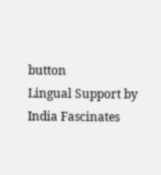button
Lingual Support by India Fascinates